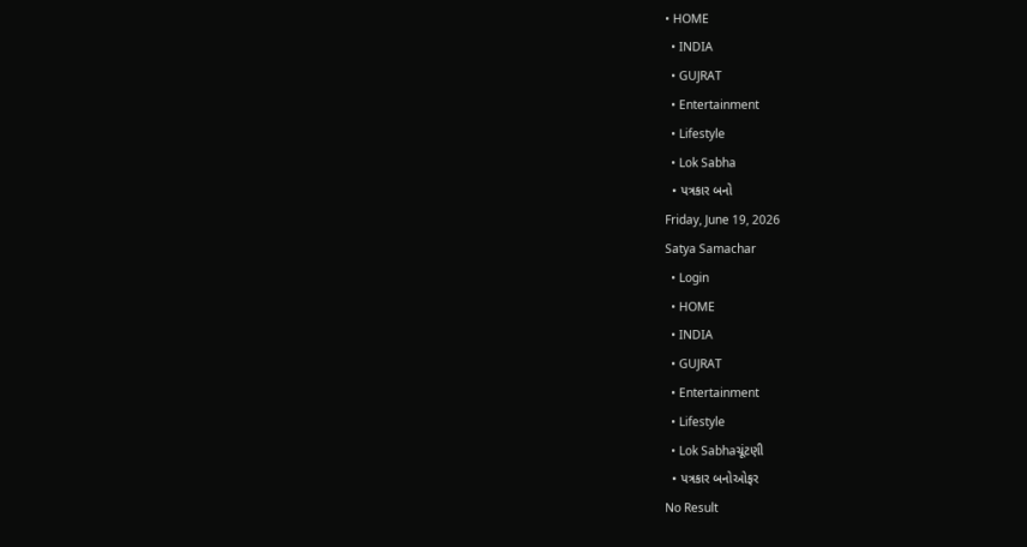• HOME
  • INDIA
  • GUJRAT
  • Entertainment
  • Lifestyle
  • Lok Sabha
  • પત્રકાર બનો
Friday, June 19, 2026
Satya Samachar
  • Login
  • HOME
  • INDIA
  • GUJRAT
  • Entertainment
  • Lifestyle
  • Lok Sabhaચૂંટણી
  • પત્રકાર બનોઓફર
No Result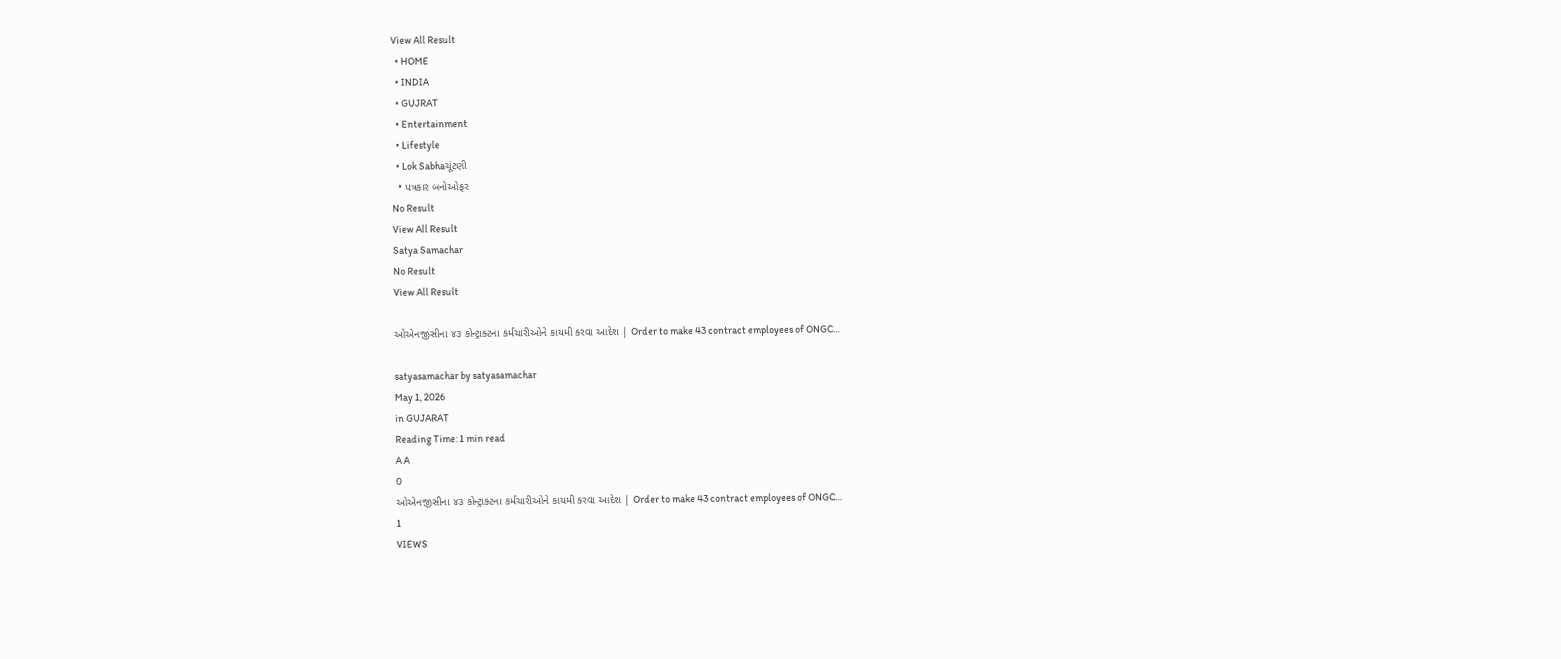View All Result
  • HOME
  • INDIA
  • GUJRAT
  • Entertainment
  • Lifestyle
  • Lok Sabhaચૂંટણી
  • પત્રકાર બનોઓફર
No Result
View All Result
Satya Samachar
No Result
View All Result

ઓએનજીસીના ૪૩ કોન્ટ્રાક્ટના કર્મચારીઓને કાયમી કરવા આદેશ | Order to make 43 contract employees of ONGC…

satyasamachar by satyasamachar
May 1, 2026
in GUJARAT
Reading Time: 1 min read
A A
0
ઓએનજીસીના ૪૩ કોન્ટ્રાક્ટના કર્મચારીઓને કાયમી કરવા આદેશ | Order to make 43 contract employees of ONGC…
1
VIEWS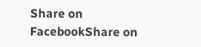Share on FacebookShare on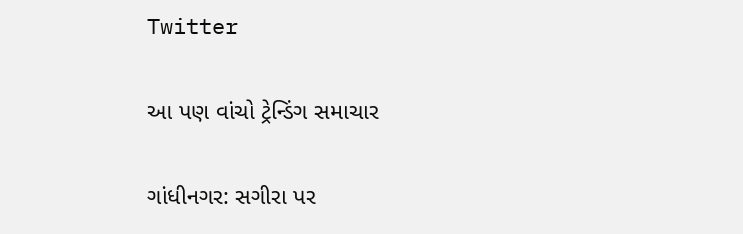Twitter

આ પણ વાંચો ટ્રેન્ડિંગ સમાચાર

ગાંધીનગર: સગીરા પર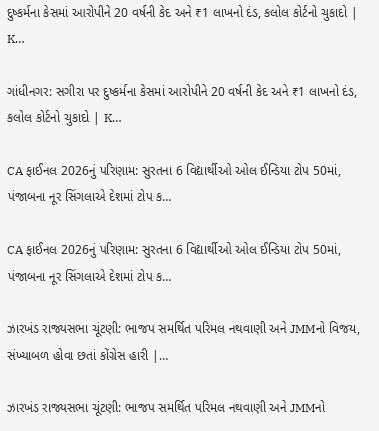દુષ્કર્મના કેસમાં આરોપીને 20 વર્ષની કેદ અને ₹1 લાખનો દંડ, કલોલ કોર્ટનો ચુકાદો | K…

ગાંધીનગર: સગીરા પર દુષ્કર્મના કેસમાં આરોપીને 20 વર્ષની કેદ અને ₹1 લાખનો દંડ, કલોલ કોર્ટનો ચુકાદો | K…

CA ફાઈનલ 2026નું પરિણામ: સુરતના 6 વિદ્યાર્થીઓ ઓલ ઈન્ડિયા ટોપ 50માં, પંજાબના નૂર સિંગલાએ દેશમાં ટોપ ક…

CA ફાઈનલ 2026નું પરિણામ: સુરતના 6 વિદ્યાર્થીઓ ઓલ ઈન્ડિયા ટોપ 50માં, પંજાબના નૂર સિંગલાએ દેશમાં ટોપ ક…

ઝારખંડ રાજ્યસભા ચૂંટણી: ભાજપ સમર્થિત પરિમલ નથવાણી અને JMMનો વિજય, સંખ્યાબળ હોવા છતાં કોંગ્રેસ હારી |…

ઝારખંડ રાજ્યસભા ચૂંટણી: ભાજપ સમર્થિત પરિમલ નથવાણી અને JMMનો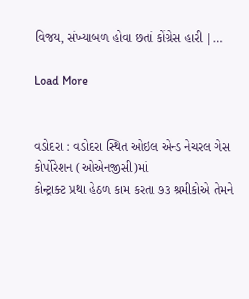વિજય, સંખ્યાબળ હોવા છતાં કોંગ્રેસ હારી |…

Load More


વડોદરા : વડોદરા સ્થિત ઓઇલ એન્ડ નેચરલ ગેસ કોર્પોરેશન (ઓએનજીસી)માં
કોન્ટ્રાક્ટ પ્રથા હેઠળ કામ કરતા ૭૩ શ્રમીકોએ તેમને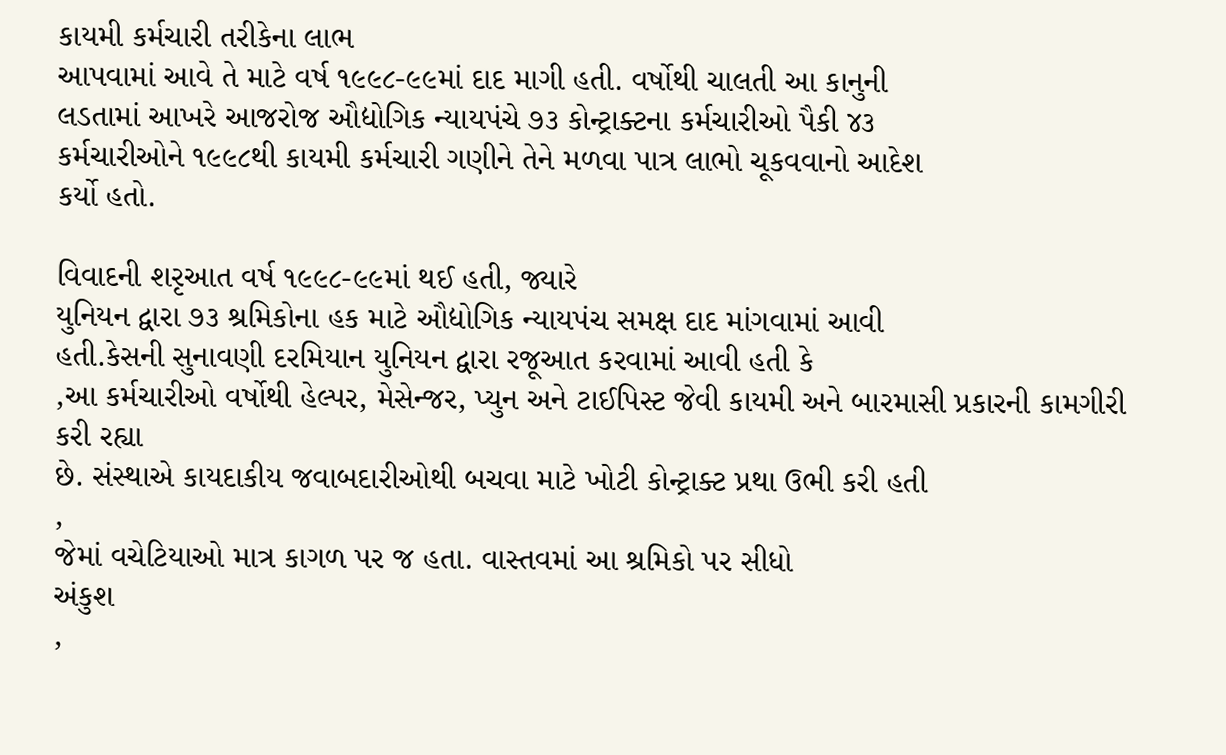કાયમી કર્મચારી તરીકેના લાભ
આપવામાં આવે તે માટે વર્ષ ૧૯૯૮-૯૯માં દાદ માગી હતી. વર્ષોથી ચાલતી આ કાનુની
લડતામાં આખરે આજરોજ ઔદ્યોગિક ન્યાયપંચે ૭૩ કોન્ટ્રાક્ટના કર્મચારીઓ પૈકી ૪૩
કર્મચારીઓને ૧૯૯૮થી કાયમી કર્મચારી ગણીને તેને મળવા પાત્ર લાભો ચૂકવવાનો આદેશ
કર્યો હતો.

વિવાદની શરૃઆત વર્ષ ૧૯૯૮-૯૯માં થઈ હતી, જ્યારે
યુનિયન દ્વારા ૭૩ શ્રમિકોના હક માટે ઔદ્યોગિક ન્યાયપંચ સમક્ષ દાદ માંગવામાં આવી
હતી.કેસની સુનાવણી દરમિયાન યુનિયન દ્વારા રજૂઆત કરવામાં આવી હતી કે
,આ કર્મચારીઓ વર્ષોથી હેલ્પર, મેસેન્જર, પ્યુન અને ટાઈપિસ્ટ જેવી કાયમી અને બારમાસી પ્રકારની કામગીરી કરી રહ્યા
છે. સંસ્થાએ કાયદાકીય જવાબદારીઓથી બચવા માટે ખોટી કોન્ટ્રાક્ટ પ્રથા ઉભી કરી હતી
,
જેમાં વચેટિયાઓ માત્ર કાગળ પર જ હતા. વાસ્તવમાં આ શ્રમિકો પર સીધો
અંકુશ
,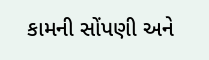કામની સોંપણી અને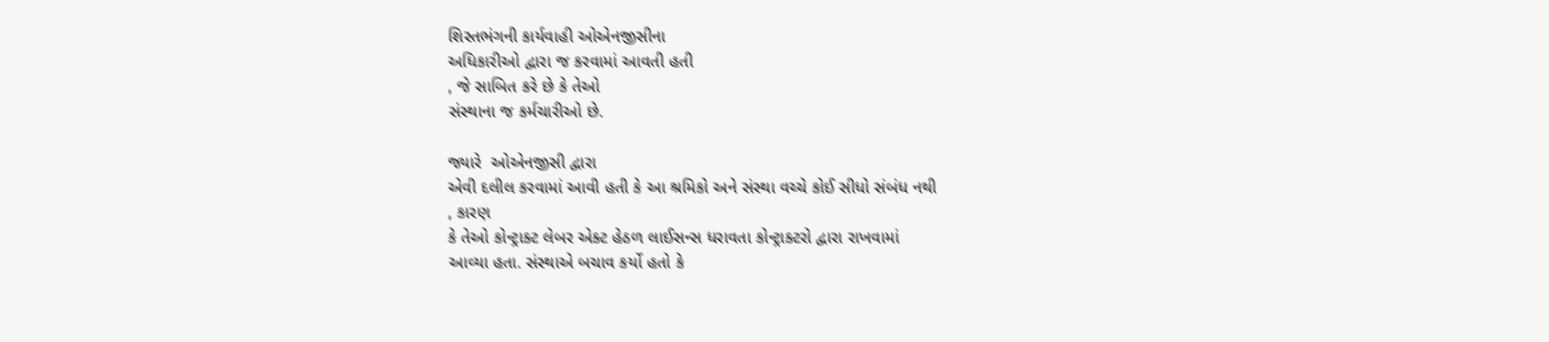શિસ્તભંગની કાર્યવાહી ઓએનજીસીના
અધિકારીઓ દ્વારા જ કરવામાં આવતી હતી
, જે સાબિત કરે છે કે તેઓ
સંસ્થાના જ કર્મચારીઓ છે.

જ્યારે  ઓએનજીસી દ્વારા
એવી દલીલ કરવામાં આવી હતી કે આ શ્રમિકો અને સંસ્થા વચ્ચે કોઈ સીધો સંબંધ નથી
, કારણ
કે તેઓ કોન્ટ્રાક્ટ લેબર એક્ટ હેઠળ લાઈસન્સ ધરાવતા કોન્ટ્રાક્ટરો દ્વારા રાખવામાં
આવ્યા હતા. સંસ્થાએ બચાવ કર્યો હતો કે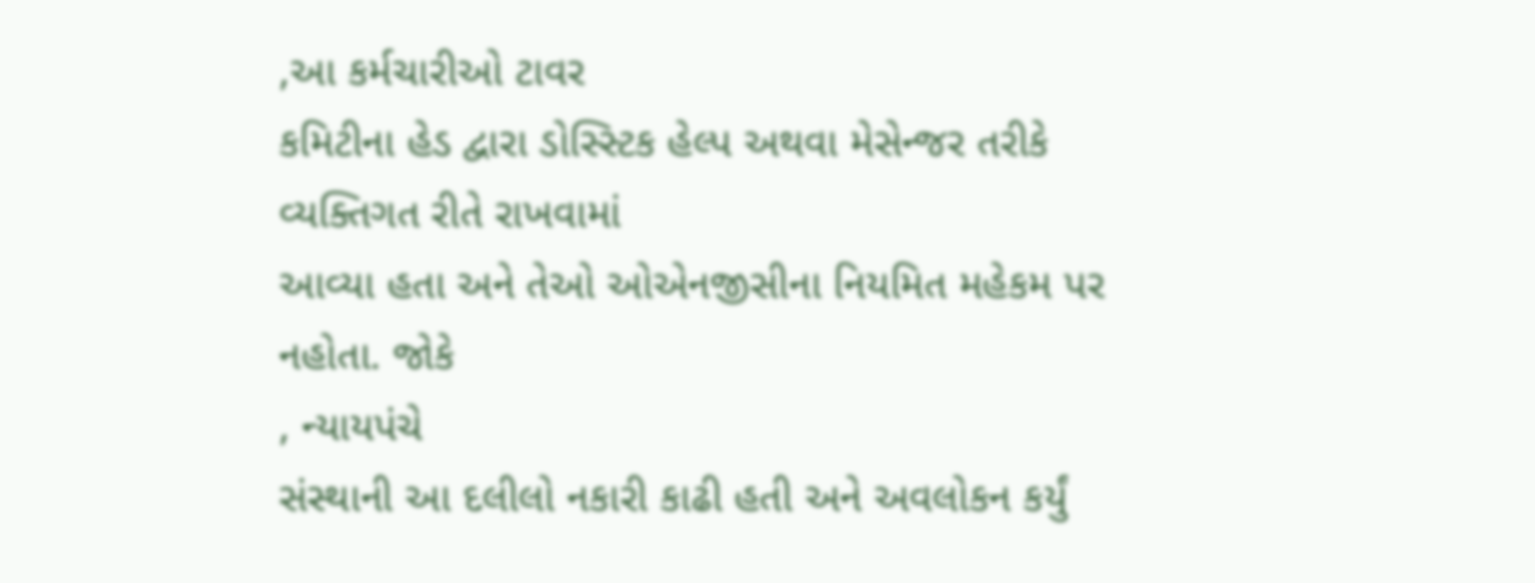,આ કર્મચારીઓ ટાવર
કમિટીના હેડ દ્વારા ડોસ્સ્ટિક હેલ્પ અથવા મેસેન્જર તરીકે વ્યક્તિગત રીતે રાખવામાં
આવ્યા હતા અને તેઓ ઓએનજીસીના નિયમિત મહેકમ પર નહોતા. જોકે
, ન્યાયપંચે
સંસ્થાની આ દલીલો નકારી કાઢી હતી અને અવલોકન કર્યું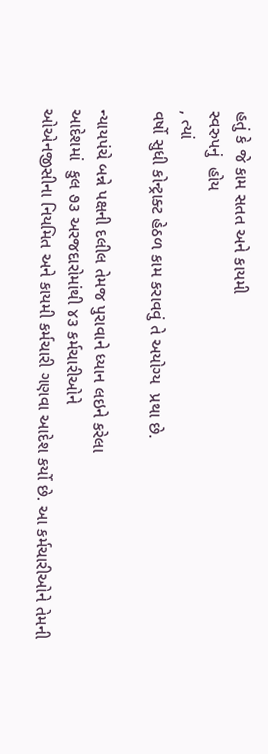હતું કે જે કામ સતત અને કાયમી
સ્વરુપનું  હોય
, ત્યાં
વર્ષો સુધી કોન્ટ્રાક્ટ હેઠળ કામ કરાવવું તે અયોગ્ય  પ્રથા છે.

ન્યાયપંચે બન્ને પક્ષની દલીલ તેમજ પુરાવાને ધ્યાન લઇને કરેલા
આદેશમાં  કુલ ૭૩ અરજદારોમાંથી ૪૩ કર્મચારીઓને
ઓએનજીસીના નિયમિત અને કાયમી કર્મચારી ગણવા આદેશ કર્યો છે. આ કર્મચારીઓને તેમની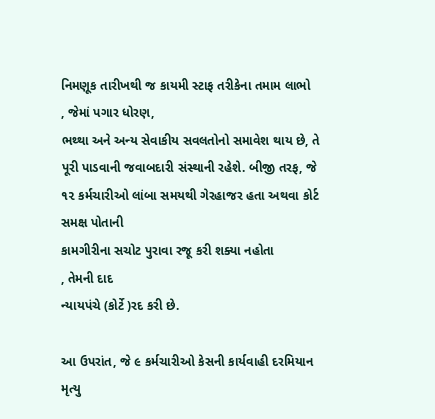નિમણૂક તારીખથી જ કાયમી સ્ટાફ તરીકેના તમામ લાભો
, જેમાં પગાર ધોરણ,
ભથ્થા અને અન્ય સેવાકીય સવલતોનો સમાવેશ થાય છે, તે પૂરી પાડવાની જવાબદારી સંસ્થાની રહેશે. બીજી તરફ, જે ૧૨ કર્મચારીઓ લાંબા સમયથી ગેરહાજર હતા અથવા કોર્ટ સમક્ષ પોતાની
કામગીરીના સચોટ પુરાવા રજૂ કરી શક્યા નહોતા
, તેમની દાદ
ન્યાયપંચે (કોર્ટે )રદ કરી છે.

આ ઉપરાંત, જે ૯ કર્મચારીઓ કેસની કાર્યવાહી દરમિયાન મૃત્યુ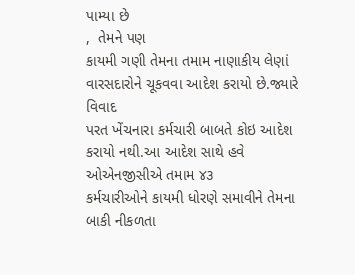પામ્યા છે
,  તેમને પણ
કાયમી ગણી તેમના તમામ નાણાકીય લેણાં વારસદારોને ચૂકવવા આદેશ કરાયો છે.જ્યારે વિવાદ
પરત ખેંચનારા કર્મચારી બાબતે કોઇ આદેશ કરાયો નથી.આ આદેશ સાથે હવે ઓએનજીસીએ તમામ ૪૩
કર્મચારીઓને કાયમી ધોરણે સમાવીને તેમના બાકી નીકળતા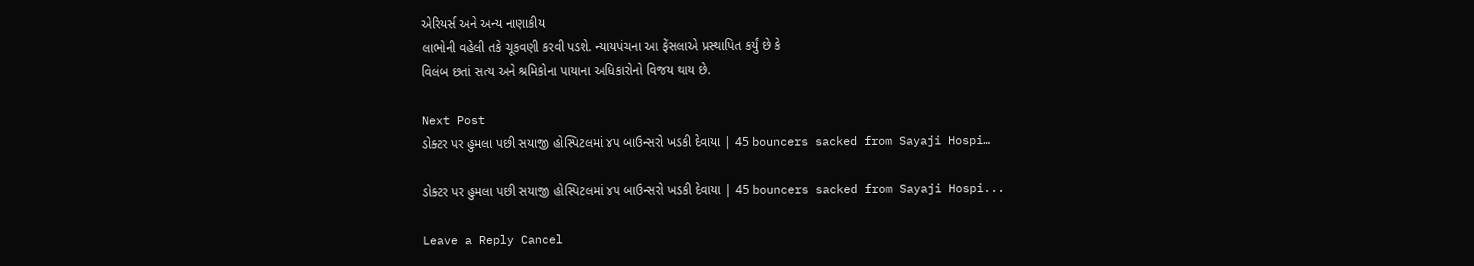એરિયર્સ અને અન્ય નાણાકીય
લાભોની વહેલી તકે ચૂકવણી કરવી પડશે. ન્યાયપંચના આ ફેંસલાએ પ્રસ્થાપિત કર્યું છે કે
વિલંબ છતાં સત્ય અને શ્રમિકોના પાયાના અધિકારોનો વિજય થાય છે.

Next Post
ડોક્ટર પર હુમલા પછી સયાજી હોસ્પિટલમાં ૪૫ બાઉન્સરો ખડકી દેવાયા | 45 bouncers sacked from Sayaji Hospi…

ડોક્ટર પર હુમલા પછી સયાજી હોસ્પિટલમાં ૪૫ બાઉન્સરો ખડકી દેવાયા | 45 bouncers sacked from Sayaji Hospi...

Leave a Reply Cancel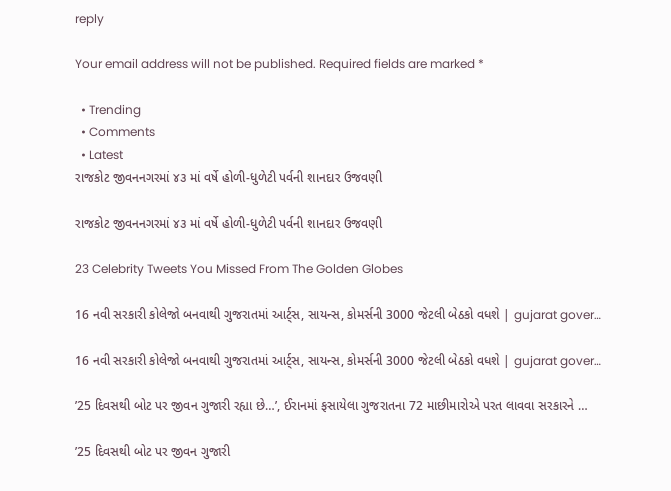reply

Your email address will not be published. Required fields are marked *

  • Trending
  • Comments
  • Latest
રાજકોટ જીવનનગરમાં ૪૩ માં વર્ષે હોળી-ધુળેટી પર્વની શાનદાર ઉજવણી

રાજકોટ જીવનનગરમાં ૪૩ માં વર્ષે હોળી-ધુળેટી પર્વની શાનદાર ઉજવણી

23 Celebrity Tweets You Missed From The Golden Globes

16 નવી સરકારી કોલેજો બનવાથી ગુજરાતમાં આર્ટ્સ, સાયન્સ, કોમર્સની 3000 જેટલી બેઠકો વધશે | gujarat gover…

16 નવી સરકારી કોલેજો બનવાથી ગુજરાતમાં આર્ટ્સ, સાયન્સ, કોમર્સની 3000 જેટલી બેઠકો વધશે | gujarat gover…

’25 દિવસથી બોટ પર જીવન ગુજારી રહ્યા છે…’, ઈરાનમાં ફસાયેલા ગુજરાતના 72 માછીમારોએ પરત લાવવા સરકારને …

’25 દિવસથી બોટ પર જીવન ગુજારી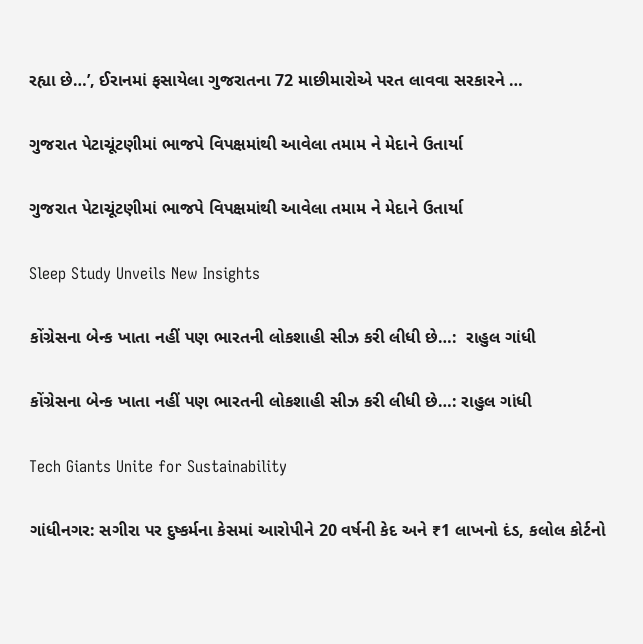રહ્યા છે…’, ઈરાનમાં ફસાયેલા ગુજરાતના 72 માછીમારોએ પરત લાવવા સરકારને …

ગુજરાત પેટાચૂંટણીમાં ભાજપે વિપક્ષમાંથી આવેલા તમામ ને મેદાને ઉતાર્યા

ગુજરાત પેટાચૂંટણીમાં ભાજપે વિપક્ષમાંથી આવેલા તમામ ને મેદાને ઉતાર્યા

Sleep Study Unveils New Insights

કોંગ્રેસના બેન્ક ખાતા નહીં પણ ભારતની લોકશાહી સીઝ કરી લીધી છે…:  રાહુલ ગાંધી

કોંગ્રેસના બેન્ક ખાતા નહીં પણ ભારતની લોકશાહી સીઝ કરી લીધી છે…: રાહુલ ગાંધી

Tech Giants Unite for Sustainability

ગાંધીનગર: સગીરા પર દુષ્કર્મના કેસમાં આરોપીને 20 વર્ષની કેદ અને ₹1 લાખનો દંડ, કલોલ કોર્ટનો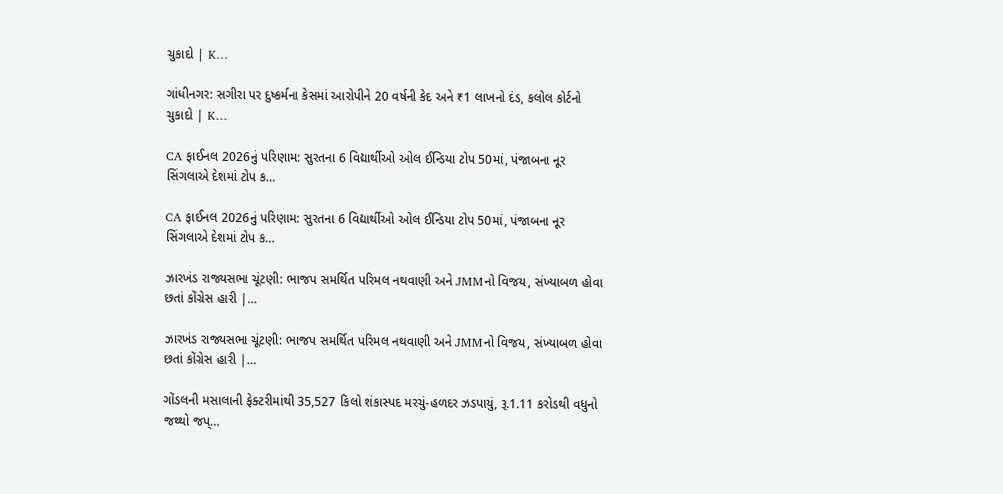ચુકાદો | K…

ગાંધીનગર: સગીરા પર દુષ્કર્મના કેસમાં આરોપીને 20 વર્ષની કેદ અને ₹1 લાખનો દંડ, કલોલ કોર્ટનો ચુકાદો | K…

CA ફાઈનલ 2026નું પરિણામ: સુરતના 6 વિદ્યાર્થીઓ ઓલ ઈન્ડિયા ટોપ 50માં, પંજાબના નૂર સિંગલાએ દેશમાં ટોપ ક…

CA ફાઈનલ 2026નું પરિણામ: સુરતના 6 વિદ્યાર્થીઓ ઓલ ઈન્ડિયા ટોપ 50માં, પંજાબના નૂર સિંગલાએ દેશમાં ટોપ ક…

ઝારખંડ રાજ્યસભા ચૂંટણી: ભાજપ સમર્થિત પરિમલ નથવાણી અને JMMનો વિજય, સંખ્યાબળ હોવા છતાં કોંગ્રેસ હારી |…

ઝારખંડ રાજ્યસભા ચૂંટણી: ભાજપ સમર્થિત પરિમલ નથવાણી અને JMMનો વિજય, સંખ્યાબળ હોવા છતાં કોંગ્રેસ હારી |…

ગોંડલની મસાલાની ફેક્ટરીમાંથી 35,527 કિલો શંકાસ્પદ મરચું-હળદર ઝડપાયું, રૂ.1.11 કરોડથી વધુનો જથ્થો જપ્…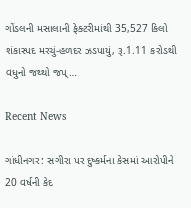ગોંડલની મસાલાની ફેક્ટરીમાંથી 35,527 કિલો શંકાસ્પદ મરચું-હળદર ઝડપાયું, રૂ.1.11 કરોડથી વધુનો જથ્થો જપ્…

Recent News

ગાંધીનગર: સગીરા પર દુષ્કર્મના કેસમાં આરોપીને 20 વર્ષની કેદ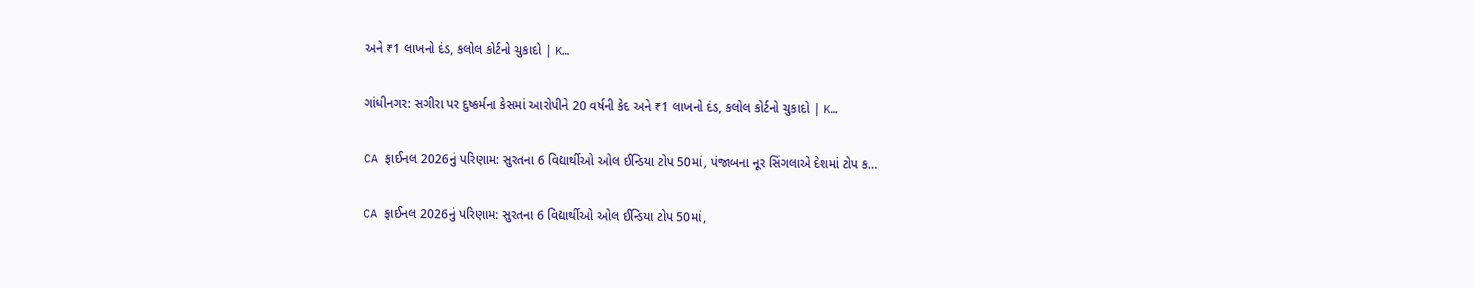અને ₹1 લાખનો દંડ, કલોલ કોર્ટનો ચુકાદો | K…

ગાંધીનગર: સગીરા પર દુષ્કર્મના કેસમાં આરોપીને 20 વર્ષની કેદ અને ₹1 લાખનો દંડ, કલોલ કોર્ટનો ચુકાદો | K…

CA ફાઈનલ 2026નું પરિણામ: સુરતના 6 વિદ્યાર્થીઓ ઓલ ઈન્ડિયા ટોપ 50માં, પંજાબના નૂર સિંગલાએ દેશમાં ટોપ ક…

CA ફાઈનલ 2026નું પરિણામ: સુરતના 6 વિદ્યાર્થીઓ ઓલ ઈન્ડિયા ટોપ 50માં,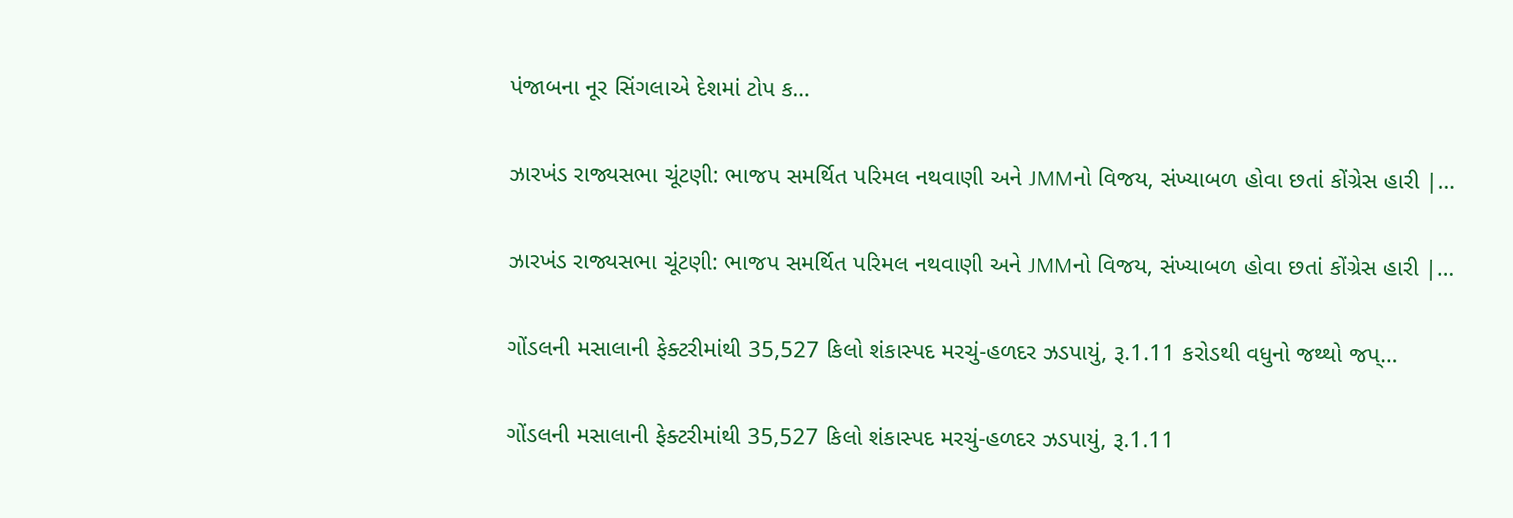પંજાબના નૂર સિંગલાએ દેશમાં ટોપ ક…

ઝારખંડ રાજ્યસભા ચૂંટણી: ભાજપ સમર્થિત પરિમલ નથવાણી અને JMMનો વિજય, સંખ્યાબળ હોવા છતાં કોંગ્રેસ હારી |…

ઝારખંડ રાજ્યસભા ચૂંટણી: ભાજપ સમર્થિત પરિમલ નથવાણી અને JMMનો વિજય, સંખ્યાબળ હોવા છતાં કોંગ્રેસ હારી |…

ગોંડલની મસાલાની ફેક્ટરીમાંથી 35,527 કિલો શંકાસ્પદ મરચું-હળદર ઝડપાયું, રૂ.1.11 કરોડથી વધુનો જથ્થો જપ્…

ગોંડલની મસાલાની ફેક્ટરીમાંથી 35,527 કિલો શંકાસ્પદ મરચું-હળદર ઝડપાયું, રૂ.1.11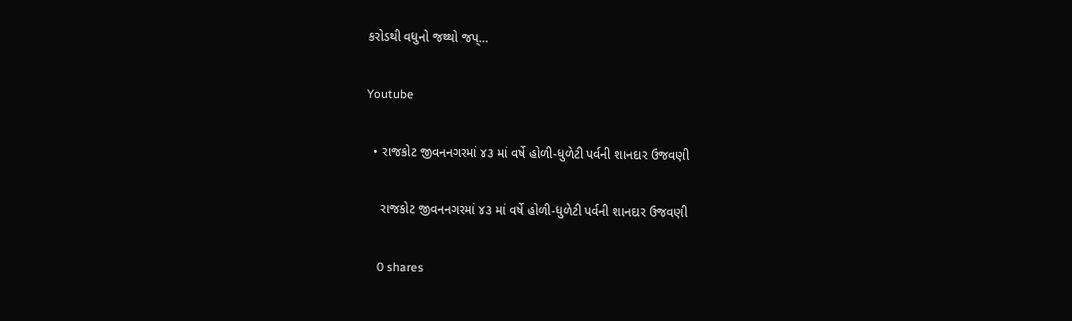કરોડથી વધુનો જથ્થો જપ્…

Youtube

  • રાજકોટ જીવનનગરમાં ૪૩ માં વર્ષે હોળી-ધુળેટી પર્વની શાનદાર ઉજવણી

    રાજકોટ જીવનનગરમાં ૪૩ માં વર્ષે હોળી-ધુળેટી પર્વની શાનદાર ઉજવણી

    0 shares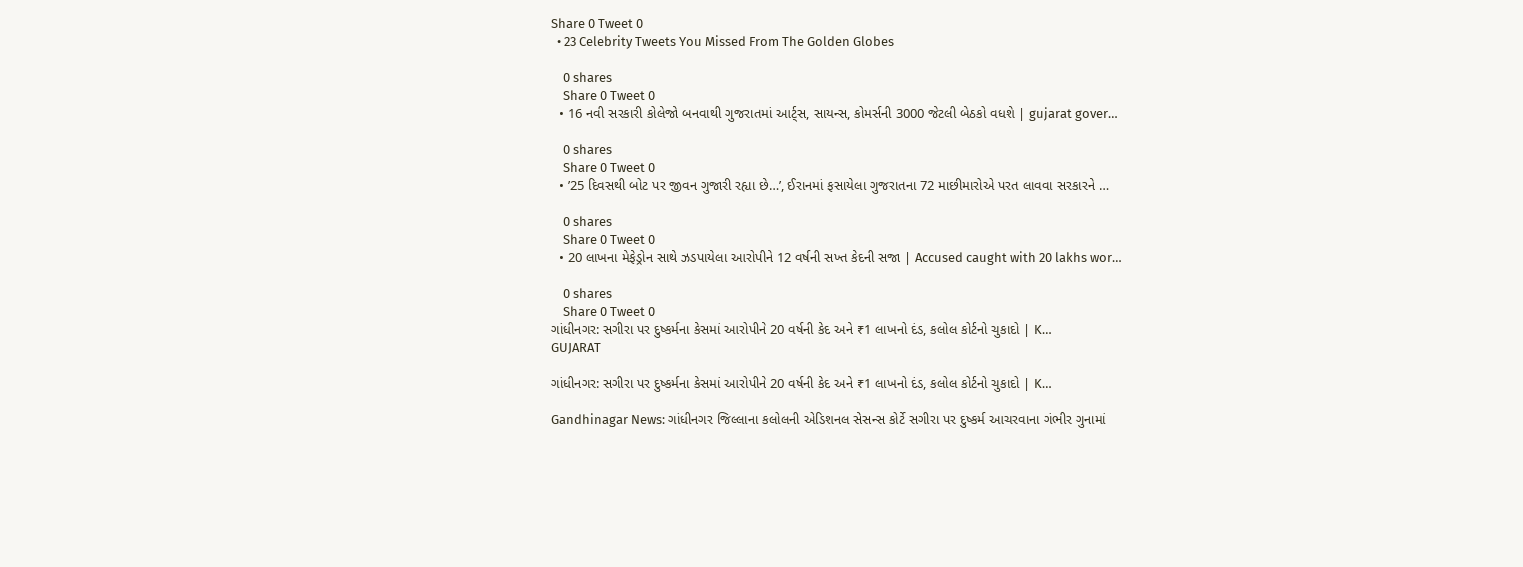Share 0 Tweet 0
  • 23 Celebrity Tweets You Missed From The Golden Globes

    0 shares
    Share 0 Tweet 0
  • 16 નવી સરકારી કોલેજો બનવાથી ગુજરાતમાં આર્ટ્સ, સાયન્સ, કોમર્સની 3000 જેટલી બેઠકો વધશે | gujarat gover…

    0 shares
    Share 0 Tweet 0
  • ’25 દિવસથી બોટ પર જીવન ગુજારી રહ્યા છે…’, ઈરાનમાં ફસાયેલા ગુજરાતના 72 માછીમારોએ પરત લાવવા સરકારને …

    0 shares
    Share 0 Tweet 0
  • 20 લાખના મેફેડ્રોન સાથે ઝડપાયેલા આરોપીને 12 વર્ષની સખ્ત કેદની સજા | Accused caught with 20 lakhs wor…

    0 shares
    Share 0 Tweet 0
ગાંધીનગર: સગીરા પર દુષ્કર્મના કેસમાં આરોપીને 20 વર્ષની કેદ અને ₹1 લાખનો દંડ, કલોલ કોર્ટનો ચુકાદો | K…
GUJARAT

ગાંધીનગર: સગીરા પર દુષ્કર્મના કેસમાં આરોપીને 20 વર્ષની કેદ અને ₹1 લાખનો દંડ, કલોલ કોર્ટનો ચુકાદો | K…

Gandhinagar News: ગાંધીનગર જિલ્લાના કલોલની એડિશનલ સેસન્સ કોર્ટે સગીરા પર દુષ્કર્મ આચરવાના ગંભીર ગુનામાં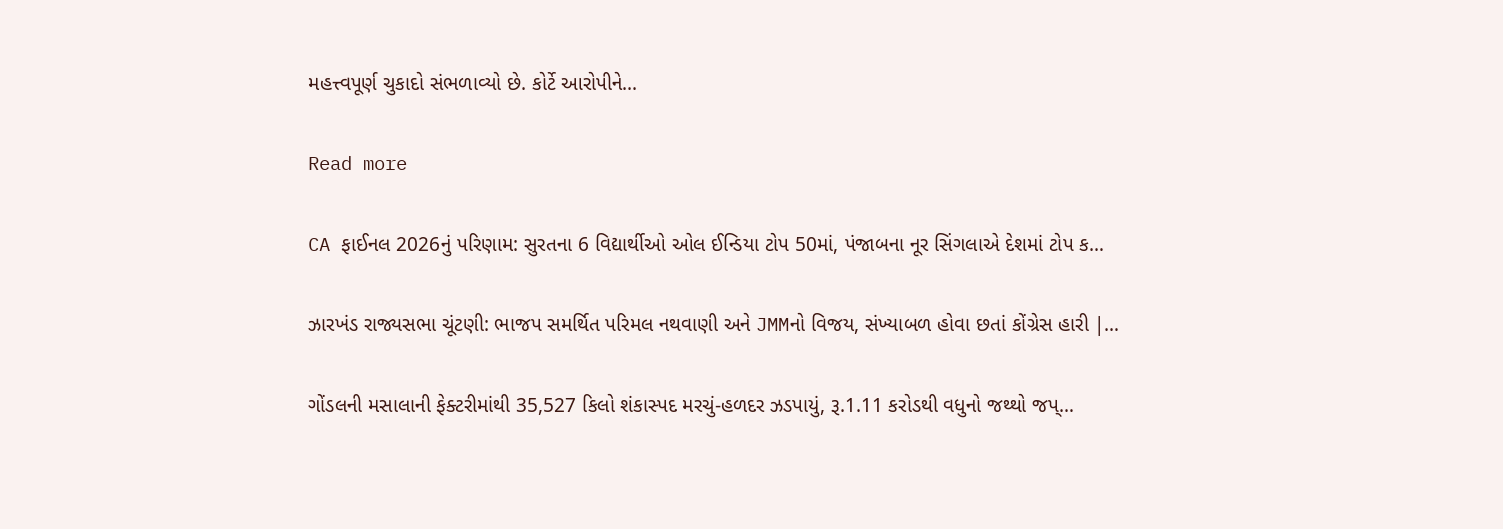મહત્ત્વપૂર્ણ ચુકાદો સંભળાવ્યો છે. કોર્ટે આરોપીને...

Read more

CA ફાઈનલ 2026નું પરિણામ: સુરતના 6 વિદ્યાર્થીઓ ઓલ ઈન્ડિયા ટોપ 50માં, પંજાબના નૂર સિંગલાએ દેશમાં ટોપ ક…

ઝારખંડ રાજ્યસભા ચૂંટણી: ભાજપ સમર્થિત પરિમલ નથવાણી અને JMMનો વિજય, સંખ્યાબળ હોવા છતાં કોંગ્રેસ હારી |…

ગોંડલની મસાલાની ફેક્ટરીમાંથી 35,527 કિલો શંકાસ્પદ મરચું-હળદર ઝડપાયું, રૂ.1.11 કરોડથી વધુનો જથ્થો જપ્…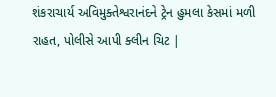શંકરાચાર્ય અવિમુક્તેશ્વરાનંદને ટ્રેન હુમલા કેસમાં મળી રાહત, પોલીસે આપી ક્લીન ચિટ |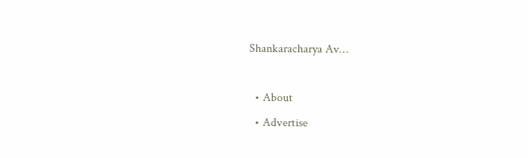Shankaracharya Av…

  • About
  • Advertise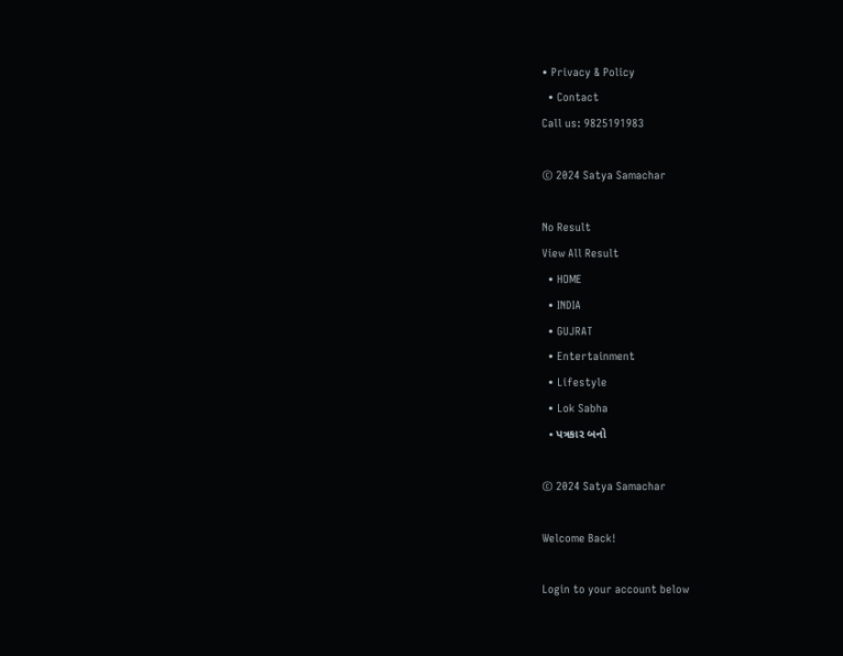• Privacy & Policy
  • Contact
Call us: 9825191983

© 2024 Satya Samachar

No Result
View All Result
  • HOME
  • INDIA
  • GUJRAT
  • Entertainment
  • Lifestyle
  • Lok Sabha
  • પત્રકાર બનો

© 2024 Satya Samachar

Welcome Back!

Login to your account below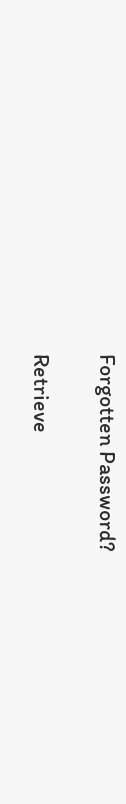Forgotten Password?

Retrieve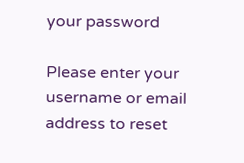your password

Please enter your username or email address to reset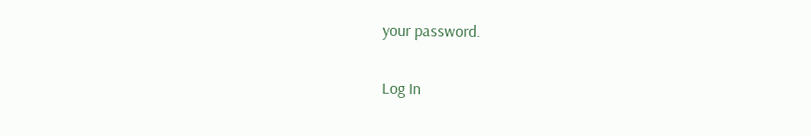your password.

Log In